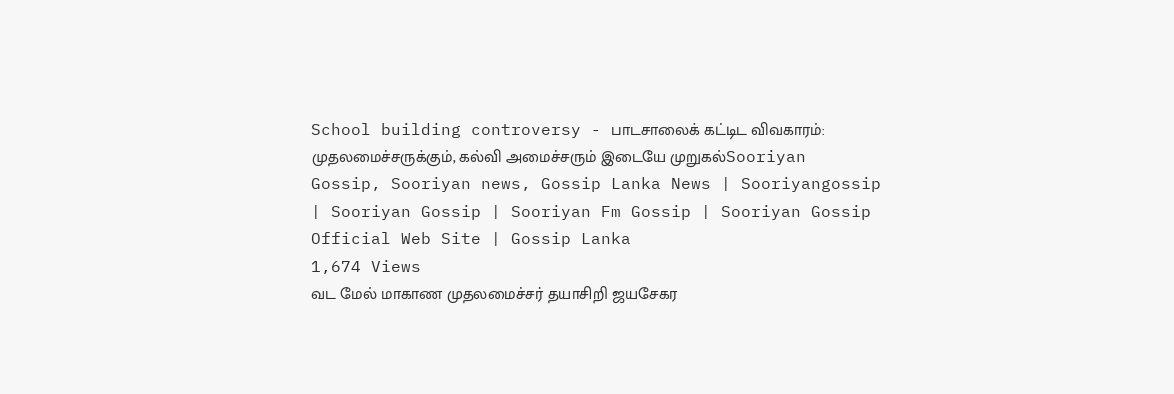School building controversy - பாடசாலைக் கட்டிட விவகாரம்: முதலமைச்சருக்கும், கல்வி அமைச்சரும் இடையே முறுகல்Sooriyan Gossip, Sooriyan news, Gossip Lanka News | Sooriyangossip | Sooriyan Gossip | Sooriyan Fm Gossip | Sooriyan Gossip Official Web Site | Gossip Lanka
1,674 Views
வட மேல் மாகாண முதலமைச்சர் தயாசிறி ஜயசேகர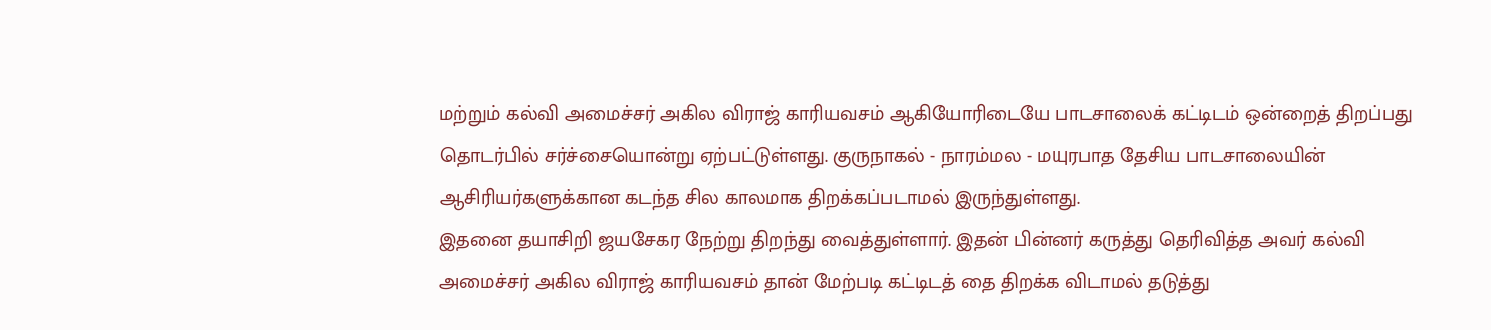மற்றும் கல்வி அமைச்சர் அகில விராஜ் காரியவசம் ஆகியோரிடையே பாடசாலைக் கட்டிடம் ஒன்றைத் திறப்பது தொடர்பில் சர்ச்சையொன்று ஏற்பட்டுள்ளது. குருநாகல் - நாரம்மல - மயுரபாத தேசிய பாடசாலையின் ஆசிரியர்களுக்கான கடந்த சில காலமாக திறக்கப்படாமல் இருந்துள்ளது.
இதனை தயாசிறி ஜயசேகர நேற்று திறந்து வைத்துள்ளார். இதன் பின்னர் கருத்து தெரிவித்த அவர் கல்வி அமைச்சர் அகில விராஜ் காரியவசம் தான் மேற்படி கட்டிடத் தை திறக்க விடாமல் தடுத்து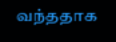வந்ததாக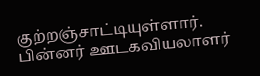குற்றஞ்சாட்டியுள்ளார்.
பின்னர் ஊடகவியலாளர்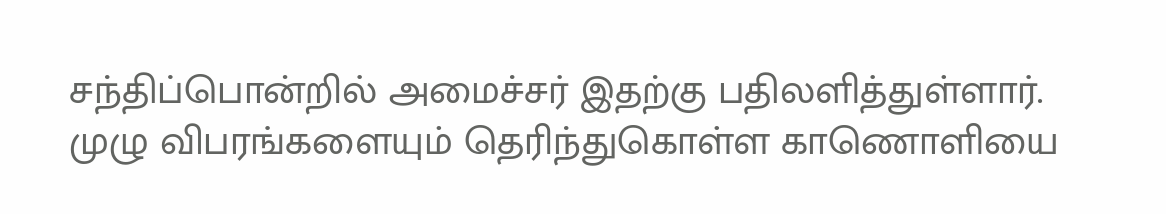சந்திப்பொன்றில் அமைச்சர் இதற்கு பதிலளித்துள்ளார்.
முழு விபரங்களையும் தெரிந்துகொள்ள காணொளியை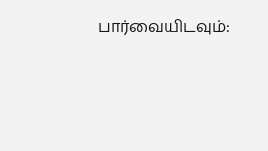பார்வையிடவும்: